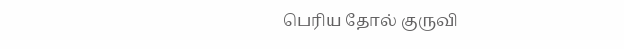பெரிய தோல் குருவி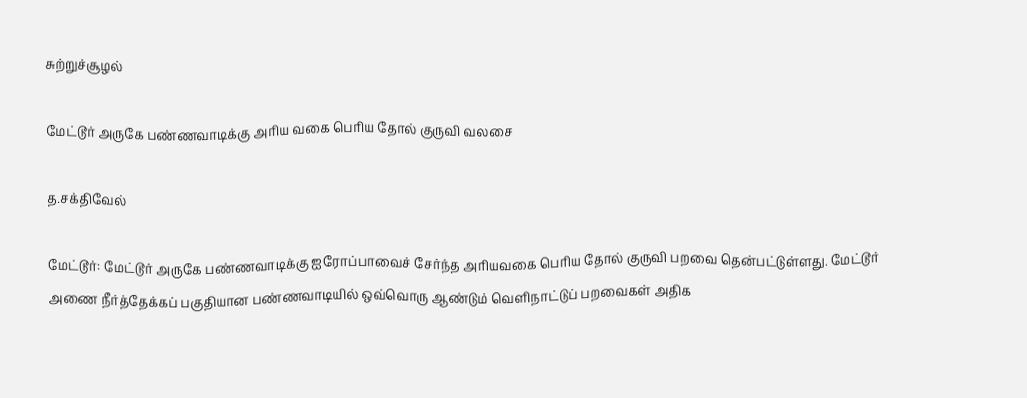சுற்றுச்சூழல்

மேட்டூர் அருகே பண்ணவாடிக்கு அரிய வகை பெரிய தோல் குருவி வலசை

த.சக்திவேல்

மேட்டூர்: மேட்டூர் அருகே பண்ணவாடிக்கு ஐரோப்பாவைச் சேர்ந்த அரியவகை பெரிய தோல் குருவி பறவை தென்பட்டுள்ளது. மேட்டூர் அணை நீர்த்தேக்கப் பகுதியான பண்ணவாடியில் ஒவ்வொரு ஆண்டும் வெளிநாட்டுப் பறவைகள் அதிக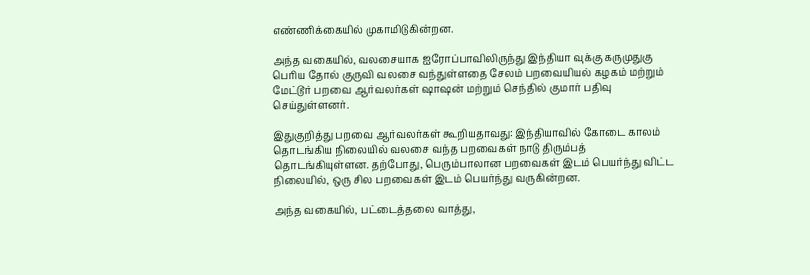எண்ணிக்கையில் முகாமிடுகின்றன.

அந்த வகையில், வலசையாக ஐரோப்பாவிலிருந்து இந்தியா வுக்கு கருமுதுகு பெரிய தோல் குருவி வலசை வந்துள்ளதை சேலம் பறவையியல் கழகம் மற்றும் மேட்டூர் பறவை ஆர்வலர்கள் ஷாஷன் மற்றும் செந்தில் குமார் பதிவு செய்துள்ளனர்.

இதுகுறித்து பறவை ஆர்வலர்கள் கூறியதாவது: இந்தியாவில் கோடை காலம் தொடங்கிய நிலையில் வலசை வந்த பறவைகள் நாடு திரும்பத் தொடங்கியுள்ளன. தற்போது, பெரும்பாலான பறவைகள் இடம் பெயர்ந்து விட்ட நிலையில், ஒரு சில பறவைகள் இடம் பெயர்ந்து வருகின்றன.

அந்த வகையில், பட்டைத்தலை வாத்து,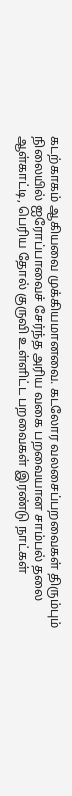கடற்காகம் ஆகியவை முக்கியமானவை. கடலோர வலசைப்பறவைகள் திரும்பும் நிலையில் ஐரோப்பாவைச் சேர்ந்த அரிய வகை பறவையான சாம்பல் தலை ஆள்காட்டி, பெரிய தோல் குருவி உள்ளிட்ட பறவைகள் இரண்டு நாட்கள்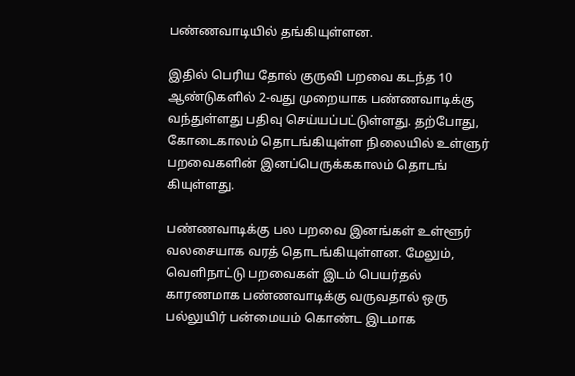பண்ணவாடியில் தங்கியுள்ளன.

இதில் பெரிய தோல் குருவி பறவை கடந்த 10 ஆண்டுகளில் 2-வது முறையாக பண்ணவாடிக்கு வந்துள்ளது பதிவு செய்யப்பட்டுள்ளது. தற்போது, கோடைகாலம் தொடங்கியுள்ள நிலையில் உள்ளுர் பறவைகளின் இனப்பெருக்ககாலம் தொடங் கியுள்ளது.

பண்ணவாடிக்கு பல பறவை இனங்கள் உள்ளூர் வலசையாக வரத் தொடங்கியுள்ளன. மேலும், வெளிநாட்டு பறவைகள் இடம் பெயர்தல் காரணமாக பண்ணவாடிக்கு வருவதால் ஒரு பல்லுயிர் பன்மையம் கொண்ட இடமாக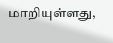மாறியுள்ளது,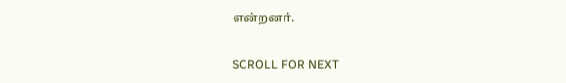என்றனர்.

SCROLL FOR NEXT